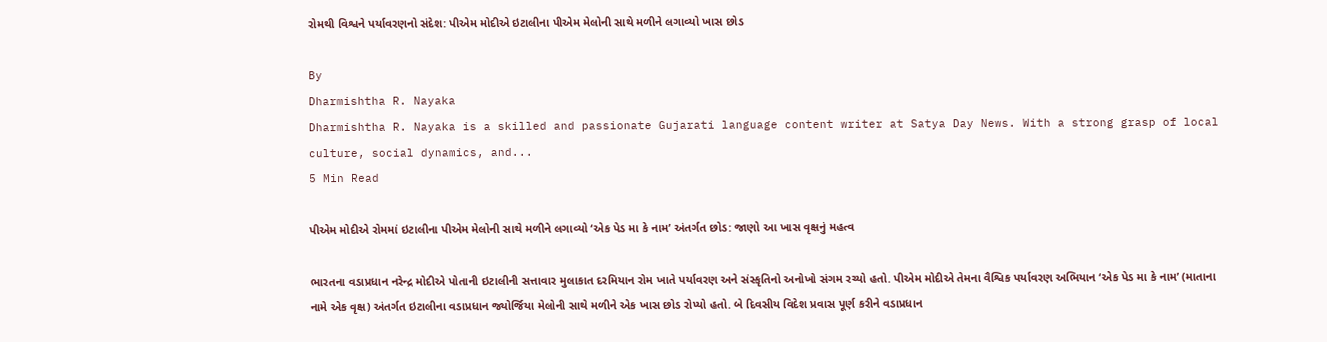રોમથી વિશ્વને પર્યાવરણનો સંદેશ: પીએમ મોદીએ ઇટાલીના પીએમ મેલોની સાથે મળીને લગાવ્યો ખાસ છોડ

By
Dharmishtha R. Nayaka
Dharmishtha R. Nayaka is a skilled and passionate Gujarati language content writer at Satya Day News. With a strong grasp of local culture, social dynamics, and...
5 Min Read

પીએમ મોદીએ રોમમાં ઇટાલીના પીએમ મેલોની સાથે મળીને લગાવ્યો ‘એક પેડ મા કે નામ’ અંતર્ગત છોડ: જાણો આ ખાસ વૃક્ષનું મહત્વ

ભારતના વડાપ્રધાન નરેન્દ્ર મોદીએ પોતાની ઇટાલીની સત્તાવાર મુલાકાત દરમિયાન રોમ ખાતે પર્યાવરણ અને સંસ્કૃતિનો અનોખો સંગમ રચ્યો હતો. પીએમ મોદીએ તેમના વૈશ્વિક પર્યાવરણ અભિયાન ‘એક પેડ મા કે નામ’ (માતાના નામે એક વૃક્ષ) અંતર્ગત ઇટાલીના વડાપ્રધાન જ્યોર્જિયા મેલોની સાથે મળીને એક ખાસ છોડ રોપ્યો હતો. બે દિવસીય વિદેશ પ્રવાસ પૂર્ણ કરીને વડાપ્રધાન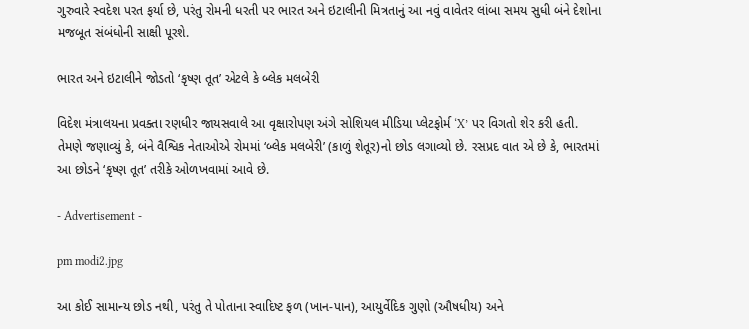ગુરુવારે સ્વદેશ પરત ફર્યા છે, પરંતુ રોમની ધરતી પર ભારત અને ઇટાલીની મિત્રતાનું આ નવું વાવેતર લાંબા સમય સુધી બંને દેશોના મજબૂત સંબંધોની સાક્ષી પૂરશે.

ભારત અને ઇટાલીને જોડતો ‘કૃષ્ણ તૂત’ એટલે કે બ્લેક મલબેરી

વિદેશ મંત્રાલયના પ્રવક્તા રણધીર જાયસવાલે આ વૃક્ષારોપણ અંગે સોશિયલ મીડિયા પ્લેટફોર્મ ‘X’ પર વિગતો શેર કરી હતી. તેમણે જણાવ્યું કે, બંને વૈશ્વિક નેતાઓએ રોમમાં ‘બ્લેક મલબેરી’ (કાળું શેતૂર)નો છોડ લગાવ્યો છે. રસપ્રદ વાત એ છે કે, ભારતમાં આ છોડને ‘કૃષ્ણ તૂત’ તરીકે ઓળખવામાં આવે છે.

- Advertisement -

pm modi2.jpg

આ કોઈ સામાન્ય છોડ નથી, પરંતુ તે પોતાના સ્વાદિષ્ટ ફળ (ખાન-પાન), આયુર્વેદિક ગુણો (ઔષધીય) અને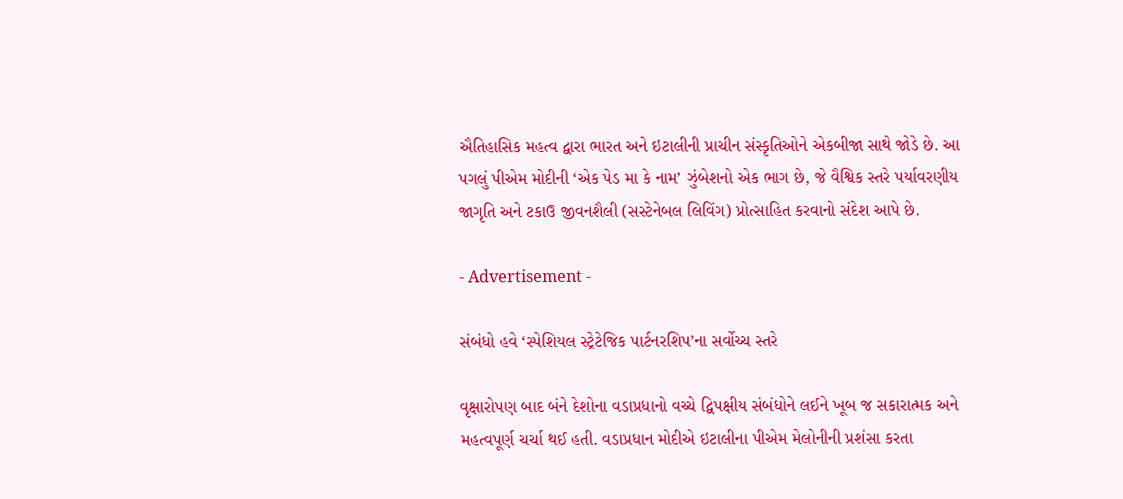ઐતિહાસિક મહત્વ દ્વારા ભારત અને ઇટાલીની પ્રાચીન સંસ્કૃતિઓને એકબીજા સાથે જોડે છે. આ પગલું પીએમ મોદીની ‘એક પેડ મા કે નામ’ ઝુંબેશનો એક ભાગ છે, જે વૈશ્વિક સ્તરે પર્યાવરણીય જાગૃતિ અને ટકાઉ જીવનશૈલી (સસ્ટેનેબલ લિવિંગ) પ્રોત્સાહિત કરવાનો સંદેશ આપે છે.

- Advertisement -

સંબંધો હવે ‘સ્પેશિયલ સ્ટ્રેટેજિક પાર્ટનરશિપ’ના સર્વોચ્ચ સ્તરે

વૃક્ષારોપણ બાદ બંને દેશોના વડાપ્રધાનો વચ્ચે દ્વિપક્ષીય સંબંધોને લઈને ખૂબ જ સકારાત્મક અને મહત્વપૂર્ણ ચર્ચા થઈ હતી. વડાપ્રધાન મોદીએ ઇટાલીના પીએમ મેલોનીની પ્રશંસા કરતા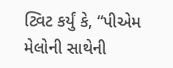ટ્વિટ કર્યું કે, “પીએમ મેલોની સાથેની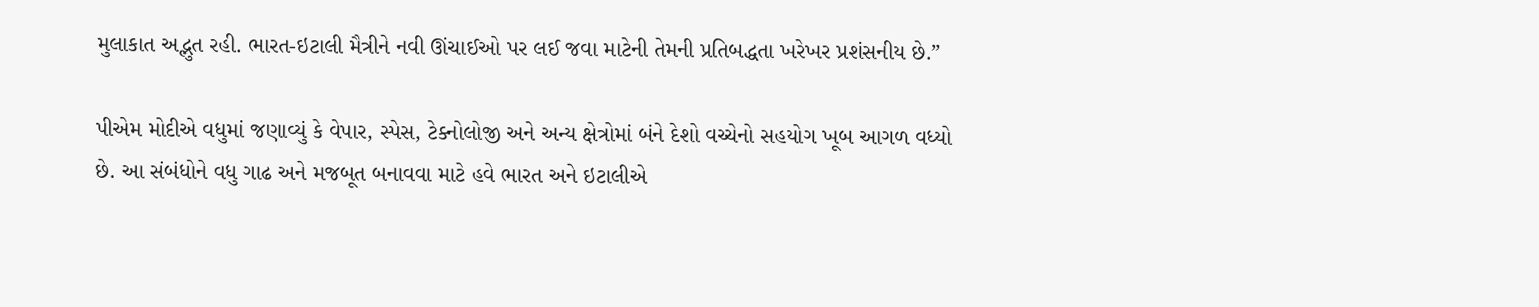મુલાકાત અદ્ભુત રહી. ભારત-ઇટાલી મૈત્રીને નવી ઊંચાઈઓ પર લઈ જવા માટેની તેમની પ્રતિબદ્ધતા ખરેખર પ્રશંસનીય છે.”

પીએમ મોદીએ વધુમાં જણાવ્યું કે વેપાર, સ્પેસ, ટેક્નોલોજી અને અન્ય ક્ષેત્રોમાં બંને દેશો વચ્ચેનો સહયોગ ખૂબ આગળ વધ્યો છે. આ સંબંધોને વધુ ગાઢ અને મજબૂત બનાવવા માટે હવે ભારત અને ઇટાલીએ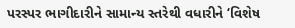પરસ્પર ભાગીદારીને સામાન્ય સ્તરેથી વધારીને ‘વિશેષ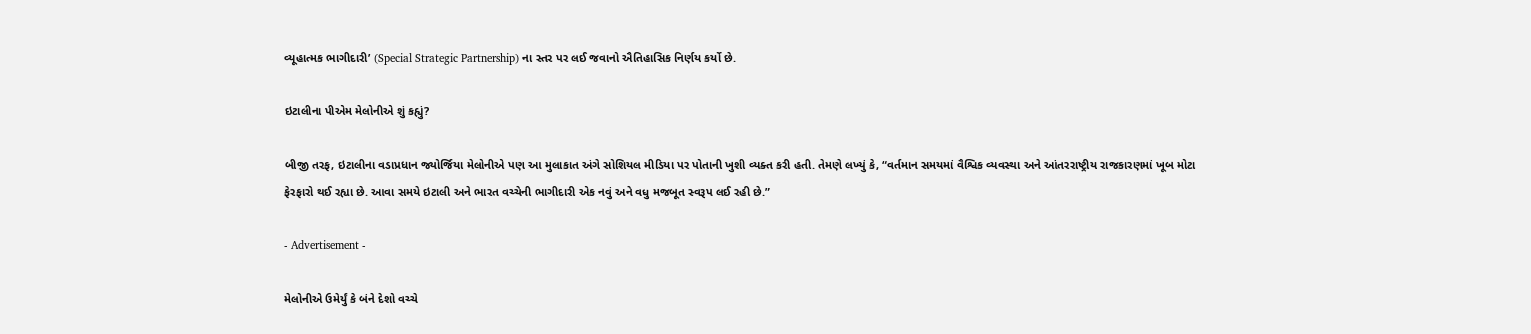વ્યૂહાત્મક ભાગીદારી’ (Special Strategic Partnership) ના સ્તર પર લઈ જવાનો ઐતિહાસિક નિર્ણય કર્યો છે.

ઇટાલીના પીએમ મેલોનીએ શું કહ્યું?

બીજી તરફ, ઇટાલીના વડાપ્રધાન જ્યોર્જિયા મેલોનીએ પણ આ મુલાકાત અંગે સોશિયલ મીડિયા પર પોતાની ખુશી વ્યક્ત કરી હતી. તેમણે લખ્યું કે, “વર્તમાન સમયમાં વૈશ્વિક વ્યવસ્થા અને આંતરરાષ્ટ્રીય રાજકારણમાં ખૂબ મોટા ફેરફારો થઈ રહ્યા છે. આવા સમયે ઇટાલી અને ભારત વચ્ચેની ભાગીદારી એક નવું અને વધુ મજબૂત સ્વરૂપ લઈ રહી છે.”

- Advertisement -

મેલોનીએ ઉમેર્યું કે બંને દેશો વચ્ચે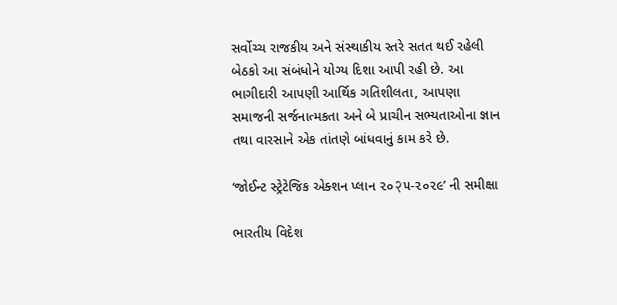સર્વોચ્ચ રાજકીય અને સંસ્થાકીય સ્તરે સતત થઈ રહેલી બેઠકો આ સંબંધોને યોગ્ય દિશા આપી રહી છે. આ ભાગીદારી આપણી આર્થિક ગતિશીલતા, આપણા સમાજની સર્જનાત્મકતા અને બે પ્રાચીન સભ્યતાઓના જ્ઞાન તથા વારસાને એક તાંતણે બાંધવાનું કામ કરે છે.

‘જોઈન્ટ સ્ટ્રેટેજિક એક્શન પ્લાન ૨૦२૫-૨૦૨૯’ ની સમીક્ષા

ભારતીય વિદેશ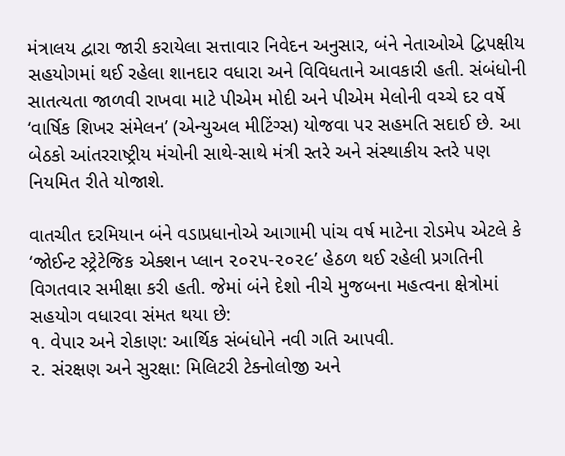મંત્રાલય દ્વારા જારી કરાયેલા સત્તાવાર નિવેદન અનુસાર, બંને નેતાઓએ દ્વિપક્ષીય સહયોગમાં થઈ રહેલા શાનદાર વધારા અને વિવિધતાને આવકારી હતી. સંબંધોની સાતત્યતા જાળવી રાખવા માટે પીએમ મોદી અને પીએમ મેલોની વચ્ચે દર વર્ષે ‘વાર્ષિક શિખર સંમેલન’ (એન્યુઅલ મીટિંગ્સ) યોજવા પર સહમતિ સદાઈ છે. આ બેઠકો આંતરરાષ્ટ્રીય મંચોની સાથે-સાથે મંત્રી સ્તરે અને સંસ્થાકીય સ્તરે પણ નિયમિત રીતે યોજાશે.

વાતચીત દરમિયાન બંને વડાપ્રધાનોએ આગામી પાંચ વર્ષ માટેના રોડમેપ એટલે કે ‘જોઈન્ટ સ્ટ્રેટેજિક એક્શન પ્લાન ૨૦૨૫-૨૦૨૯’ હેઠળ થઈ રહેલી પ્રગતિની વિગતવાર સમીક્ષા કરી હતી. જેમાં બંને દેશો નીચે મુજબના મહત્વના ક્ષેત્રોમાં સહયોગ વધારવા સંમત થયા છે:
૧. વેપાર અને રોકાણ: આર્થિક સંબંધોને નવી ગતિ આપવી.
૨. સંરક્ષણ અને સુરક્ષા: મિલિટરી ટેક્નોલોજી અને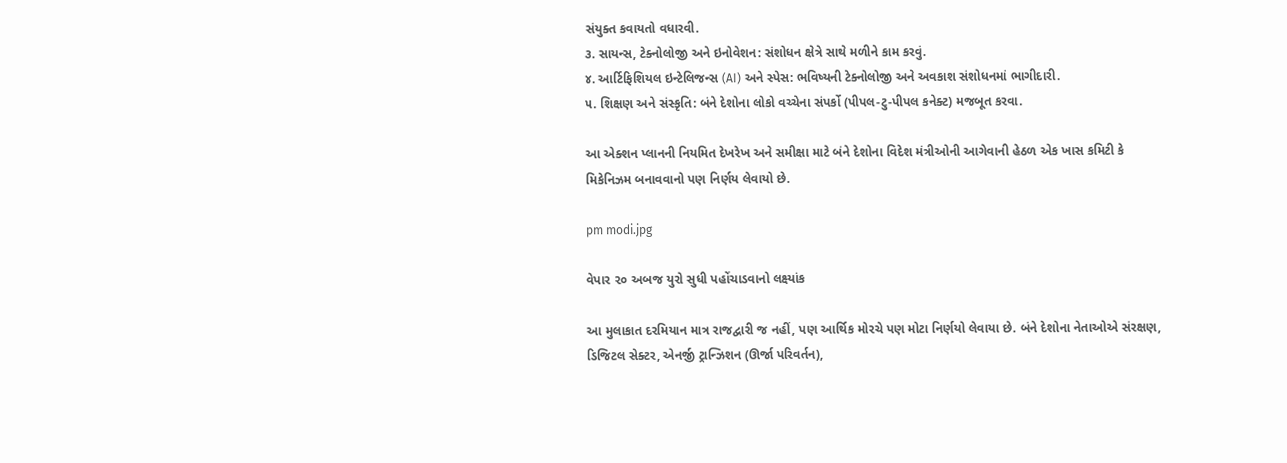સંયુક્ત કવાયતો વધારવી.
૩. સાયન્સ, ટેક્નોલોજી અને ઇનોવેશન: સંશોધન ક્ષેત્રે સાથે મળીને કામ કરવું.
૪. આર્ટિફિશિયલ ઇન્ટેલિજન્સ (AI) અને સ્પેસ: ભવિષ્યની ટેક્નોલોજી અને અવકાશ સંશોધનમાં ભાગીદારી.
૫. શિક્ષણ અને સંસ્કૃતિ: બંને દેશોના લોકો વચ્ચેના સંપર્કો (પીપલ-ટુ-પીપલ કનેક્ટ) મજબૂત કરવા.

આ એક્શન પ્લાનની નિયમિત દેખરેખ અને સમીક્ષા માટે બંને દેશોના વિદેશ મંત્રીઓની આગેવાની હેઠળ એક ખાસ કમિટી કે મિકેનિઝમ બનાવવાનો પણ નિર્ણય લેવાયો છે.

pm modi.jpg

વેપાર ૨૦ અબજ યુરો સુધી પહોંચાડવાનો લક્ષ્યાંક

આ મુલાકાત દરમિયાન માત્ર રાજદ્વારી જ નહીં, પણ આર્થિક મોરચે પણ મોટા નિર્ણયો લેવાયા છે. બંને દેશોના નેતાઓએ સંરક્ષણ, ડિજિટલ સેક્ટર, એનર્જી ટ્રાન્ઝિશન (ઊર્જા પરિવર્તન),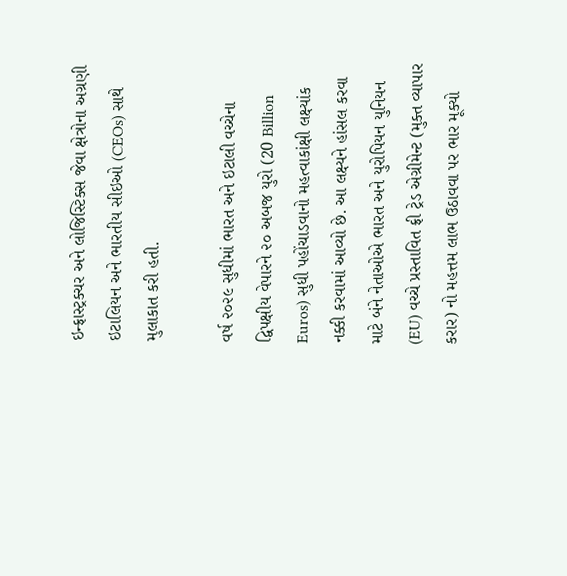ઇન્ફ્રાસ્ટ્રક્ચર અને લોજિસ્ટિક્સ જેવા ક્ષેત્રોના અગ્રણી ઇટાલિયન અને ભારતીય સીઇઓ (CEOs) સાથે મુલાકાત કરી હતી.

વર્ષ ૨૦૨૯ સુધીમાં ભારત અને ઇટાલી વચ્ચેના દ્વિપક્ષીય વેપારને ૨૦ અબજ યુરો (20 Billion Euros) સુધી પહોંચાડવાનો મહત્વાકાંક્ષી લક્ષ્યાંક નક્કી કરવામાં આવ્યો છે. આ લક્ષ્યને હાંસલ કરવા માટે બંને નેતાઓએ ભારત અને યુરોપિયન યુનિયન (EU) વચ્ચે પ્રસ્તાવિત ફ્રી ટ્રેડ એગ્રીમેન્ટ (મુક્ત વ્યાપાર કરાર) નો મહત્તમ લાભ ઉઠાવવા પર ભાર મૂક્યો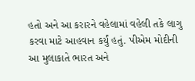હતો અને આ કરારને વહેલામાં વહેલી તકે લાગુ કરવા માટે આહવાન કર્યું હતું. પીએમ મોદીની આ મુલાકાતે ભારત અને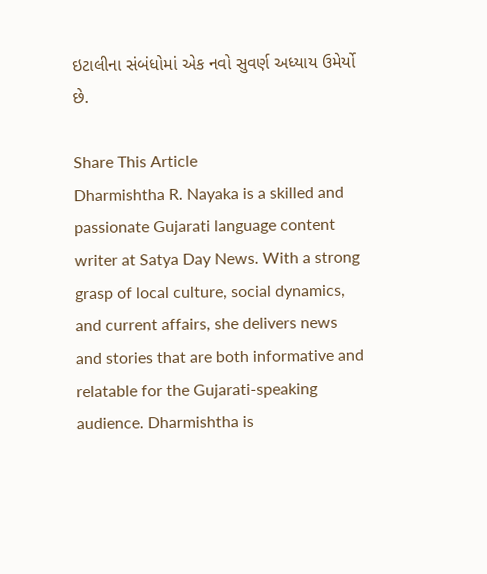ઇટાલીના સંબંધોમાં એક નવો સુવર્ણ અધ્યાય ઉમેર્યો છે.

Share This Article
Dharmishtha R. Nayaka is a skilled and passionate Gujarati language content writer at Satya Day News. With a strong grasp of local culture, social dynamics, and current affairs, she delivers news and stories that are both informative and relatable for the Gujarati-speaking audience. Dharmishtha is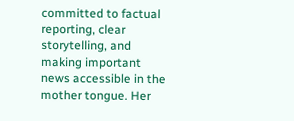committed to factual reporting, clear storytelling, and making important news accessible in the mother tongue. Her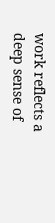work reflects a deep sense of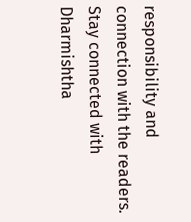responsibility and connection with the readers. Stay connected with Dharmishtha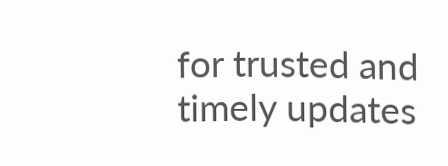for trusted and timely updates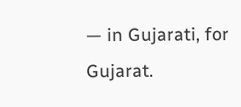— in Gujarati, for Gujarat.